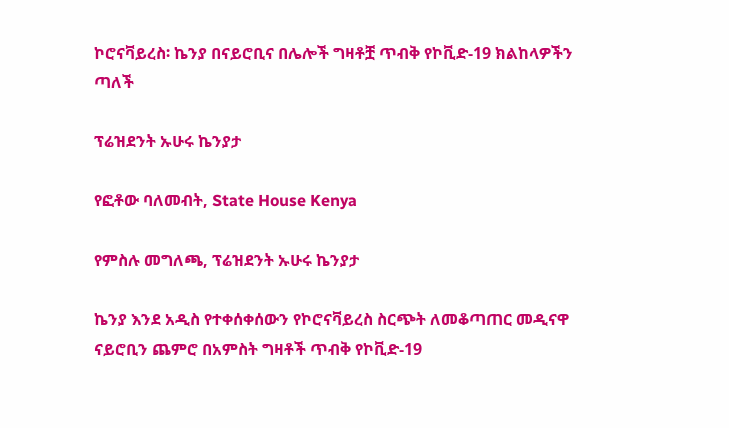ኮሮናቫይረስ፡ ኬንያ በናይሮቢና በሌሎች ግዛቶቿ ጥብቅ የኮቪድ-19 ክልከላዎችን ጣለች

ፕሬዝደንት ኡሁሩ ኬንያታ

የፎቶው ባለመብት, State House Kenya

የምስሉ መግለጫ, ፕሬዝደንት ኡሁሩ ኬንያታ

ኬንያ እንደ አዲስ የተቀሰቀሰውን የኮሮናቫይረስ ስርጭት ለመቆጣጠር መዲናዋ ናይሮቢን ጨምሮ በአምስት ግዛቶች ጥብቅ የኮቪድ-19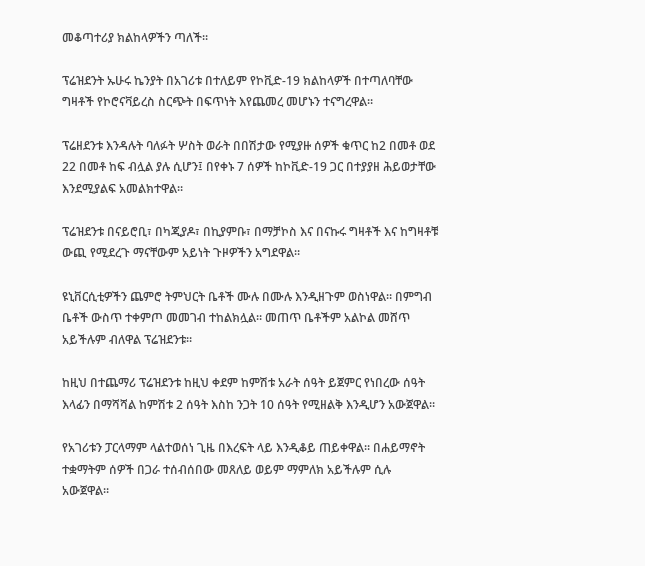መቆጣተሪያ ክልከላዎችን ጣለች።

ፕሬዝደንት ኡሁሩ ኬንያት በአገሪቱ በተለይም የኮቪድ-19 ክልከላዎች በተጣለባቸው ግዛቶች የኮሮናቫይረስ ስርጭት በፍጥነት እየጨመረ መሆኑን ተናግረዋል።

ፕሬዘደንቱ እንዳሉት ባለፉት ሦስት ወራት በበሽታው የሚያዙ ሰዎች ቁጥር ከ2 በመቶ ወደ 22 በመቶ ከፍ ብሏል ያሉ ሲሆን፤ በየቀኑ 7 ሰዎች ከኮቪድ-19 ጋር በተያያዘ ሕይወታቸው እንደሚያልፍ አመልክተዋል።

ፕሬዝደንቱ በናይሮቢ፣ በካጂያዶ፣ በኪያምቡ፣ በማቻኮስ እና በናኩሩ ግዛቶች እና ከግዛቶቹ ውጪ የሚደረጉ ማናቸውም አይነት ጉዞዎችን አግደዋል።

ዩኒቨርሲቲዎችን ጨምሮ ትምህርት ቤቶች ሙሉ በሙሉ እንዲዘጉም ወስነዋል። በምግብ ቤቶች ውስጥ ተቀምጦ መመገብ ተከልክሏል። መጠጥ ቤቶችም አልኮል መሸጥ አይችሉም ብለዋል ፕሬዝደንቱ።

ከዚህ በተጨማሪ ፕሬዝደንቱ ከዚህ ቀደም ከምሽቱ አራት ሰዓት ይጀምር የነበረው ሰዓት እላፊን በማሻሻል ከምሽቱ 2 ሰዓት እስከ ንጋት 10 ሰዓት የሚዘልቅ እንዲሆን አውጀዋል።

የአገሪቱን ፓርላማም ላልተወሰነ ጊዜ በእረፍት ላይ እንዲቆይ ጠይቀዋል። በሐይማኖት ተቋማትም ሰዎች በጋራ ተሰብሰበው መጸለይ ወይም ማምለክ አይችሉም ሲሉ አውጀዋል።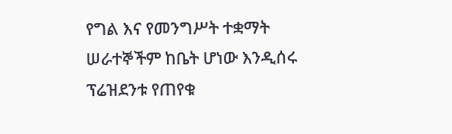የግል እና የመንግሥት ተቋማት ሠራተኞችም ከቤት ሆነው እንዲሰሩ ፕሬዝደንቱ የጠየቁ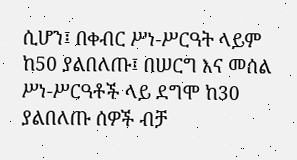ሲሆን፤ በቀብር ሥነ-ሥርዓት ላይም ከ50 ያልበለጡ፤ በሠርግ እና መሰል ሥነ-ሥርዓቶች ላይ ደግሞ ከ30 ያልበለጡ ሰዎች ብቻ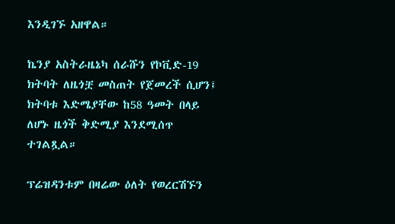እንዲገኙ አዘዋል።

ኬንያ አስትራዜኔካ ሰራሹን የኮቪድ-19 ክትባት ለዜጎቿ መስጠት የጀመረች ሲሆን፤ ክትባቱ እድሜያቸው ከ58 ዓመት በላይ ለሆኑ ዜጎች ቅድሚያ እንደሚሰጥ ተገልጿል።

ፕሬዝዳንቱም በዛሬው ዕለት የወረርሽኙን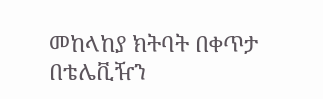መከላከያ ክትባት በቀጥታ በቴሌቪዥን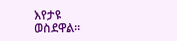እየታዩ ወስደዋል።